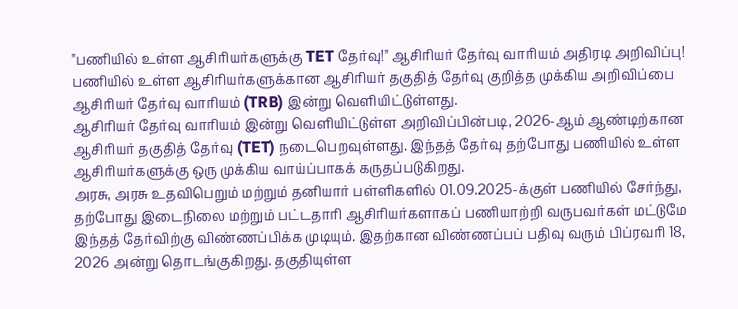"பணியில் உள்ள ஆசிரியர்களுக்கு TET தேர்வு!" ஆசிரியர் தேர்வு வாரியம் அதிரடி அறிவிப்பு!
பணியில் உள்ள ஆசிரியர்களுக்கான ஆசிரியர் தகுதித் தேர்வு குறித்த முக்கிய அறிவிப்பை ஆசிரியர் தேர்வு வாரியம் (TRB) இன்று வெளியிட்டுள்ளது.
ஆசிரியர் தேர்வு வாரியம் இன்று வெளியிட்டுள்ள அறிவிப்பின்படி, 2026-ஆம் ஆண்டிற்கான ஆசிரியர் தகுதித் தேர்வு (TET) நடைபெறவுள்ளது. இந்தத் தேர்வு தற்போது பணியில் உள்ள ஆசிரியர்களுக்கு ஒரு முக்கிய வாய்ப்பாகக் கருதப்படுகிறது.
அரசு, அரசு உதவிபெறும் மற்றும் தனியார் பள்ளிகளில் 01.09.2025-க்குள் பணியில் சேர்ந்து, தற்போது இடைநிலை மற்றும் பட்டதாரி ஆசிரியர்களாகப் பணியாற்றி வருபவர்கள் மட்டுமே இந்தத் தேர்விற்கு விண்ணப்பிக்க முடியும். இதற்கான விண்ணப்பப் பதிவு வரும் பிப்ரவரி 18, 2026 அன்று தொடங்குகிறது. தகுதியுள்ள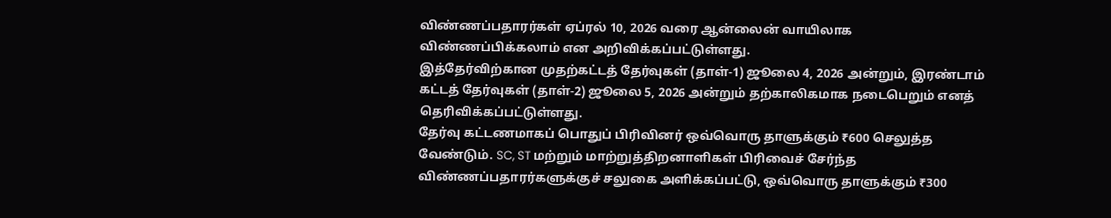விண்ணப்பதாரர்கள் ஏப்ரல் 10, 2026 வரை ஆன்லைன் வாயிலாக விண்ணப்பிக்கலாம் என அறிவிக்கப்பட்டுள்ளது.
இத்தேர்விற்கான முதற்கட்டத் தேர்வுகள் (தாள்-1) ஜூலை 4, 2026 அன்றும், இரண்டாம் கட்டத் தேர்வுகள் (தாள்-2) ஜூலை 5, 2026 அன்றும் தற்காலிகமாக நடைபெறும் எனத் தெரிவிக்கப்பட்டுள்ளது.
தேர்வு கட்டணமாகப் பொதுப் பிரிவினர் ஒவ்வொரு தாளுக்கும் ₹600 செலுத்த வேண்டும். SC, ST மற்றும் மாற்றுத்திறனாளிகள் பிரிவைச் சேர்ந்த விண்ணப்பதாரர்களுக்குச் சலுகை அளிக்கப்பட்டு, ஒவ்வொரு தாளுக்கும் ₹300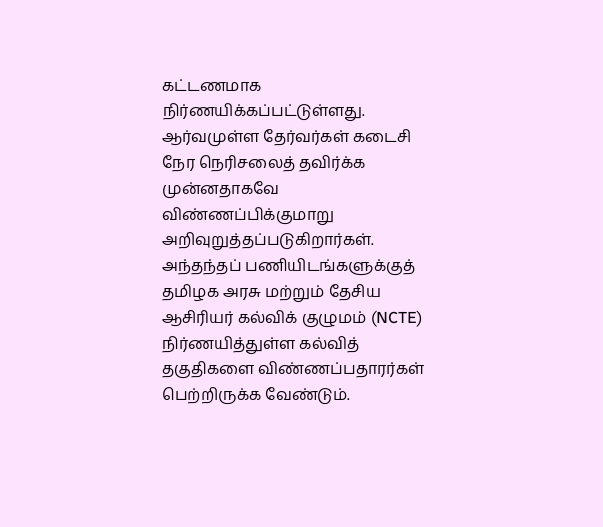கட்டணமாக நிர்ணயிக்கப்பட்டுள்ளது. ஆர்வமுள்ள தேர்வர்கள் கடைசி நேர நெரிசலைத் தவிர்க்க முன்னதாகவே விண்ணப்பிக்குமாறு அறிவுறுத்தப்படுகிறார்கள்.
அந்தந்தப் பணியிடங்களுக்குத் தமிழக அரசு மற்றும் தேசிய ஆசிரியர் கல்விக் குழுமம் (NCTE) நிர்ணயித்துள்ள கல்வித் தகுதிகளை விண்ணப்பதாரர்கள் பெற்றிருக்க வேண்டும்.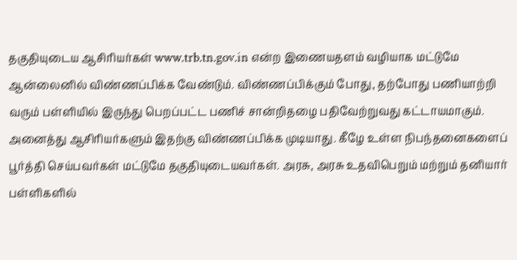தகுதியுடைய ஆசிரியர்கள் www.trb.tn.gov.in என்ற இணையதளம் வழியாக மட்டுமே ஆன்லைனில் விண்ணப்பிக்க வேண்டும். விண்ணப்பிக்கும் போது, தற்போது பணியாற்றி வரும் பள்ளியில் இருந்து பெறப்பட்ட பணிச் சான்றிதழை பதிவேற்றுவது கட்டாயமாகும்.
அனைத்து ஆசிரியர்களும் இதற்கு விண்ணப்பிக்க முடியாது. கீழே உள்ள நிபந்தனைகளைப் பூர்த்தி செய்பவர்கள் மட்டுமே தகுதியுடையவர்கள். அரசு, அரசு உதவிபெறும் மற்றும் தனியார் பள்ளிகளில்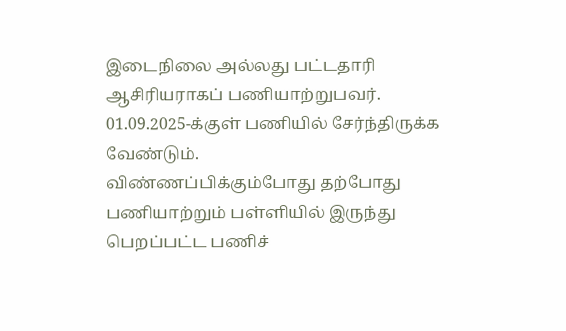இடைநிலை அல்லது பட்டதாரி ஆசிரியராகப் பணியாற்றுபவர். 01.09.2025-க்குள் பணியில் சேர்ந்திருக்க வேண்டும்.
விண்ணப்பிக்கும்போது தற்போது பணியாற்றும் பள்ளியில் இருந்து பெறப்பட்ட பணிச்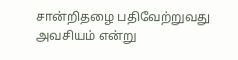சான்றிதழை பதிவேற்றுவது அவசியம் என்று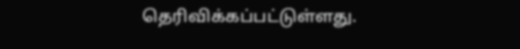தெரிவிக்கப்பட்டுள்ளது.